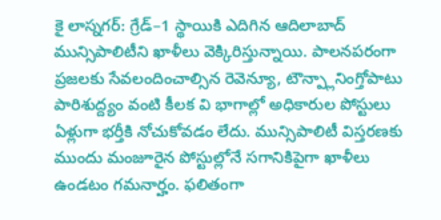కై లాస్నగర్: గ్రేడ్–1 స్థాయికి ఎదిగిన ఆదిలాబాద్ మున్సిపాలిటీని ఖాళీలు వెక్కిరిస్తున్నాయి. పాలనపరంగా ప్రజలకు సేవలందించాల్సిన రెవెన్యూ, టౌన్ప్లానింగ్తోపాటు పారిశుద్ద్యం వంటి కీలక వి భాగాల్లో అధికారుల పోస్టులు ఏళ్లుగా భర్తీకి నోచుకోవడం లేదు. మున్సిపాలిటీ విస్తరణకు ముందు మంజూరైన పోస్టుల్లోనే సగానికిపైగా ఖాళీలు ఉండటం గమనార్హం. ఫలితంగా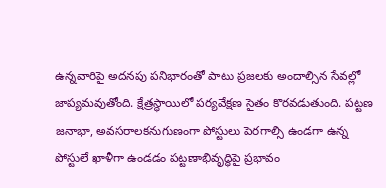ఉన్నవారిపై అదనపు పనిభారంతో పాటు ప్రజలకు అందాల్సిన సేవల్లో జాప్యమవుతోంది. క్షేత్రస్థాయిలో పర్యవేక్షణ సైతం కొరవడుతుంది. పట్టణ జనాభా, అవసరాలకనుగుణంగా పోస్టులు పెరగాల్సి ఉండగా ఉన్న పోస్టులే ఖాళీగా ఉండడం పట్టణాభివృద్ధిపై ప్రభావం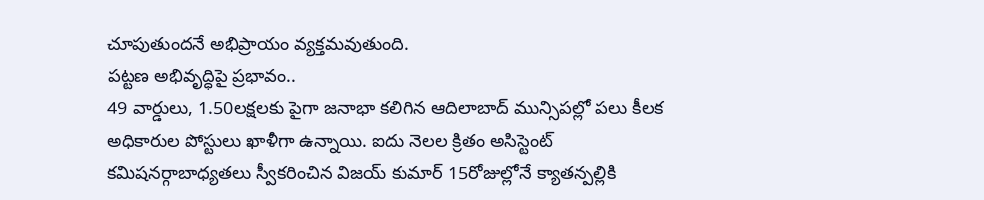చూపుతుందనే అభిప్రాయం వ్యక్తమవుతుంది.
పట్టణ అభివృద్ధిపై ప్రభావం..
49 వార్డులు, 1.50లక్షలకు పైగా జనాభా కలిగిన ఆదిలాబాద్ మున్సిపల్లో పలు కీలక అధికారుల పోస్టులు ఖాళీగా ఉన్నాయి. ఐదు నెలల క్రితం అసిస్టెంట్ కమిషనర్గాబాధ్యతలు స్వీకరించిన విజయ్ కుమార్ 15రోజుల్లోనే క్యాతన్పల్లికి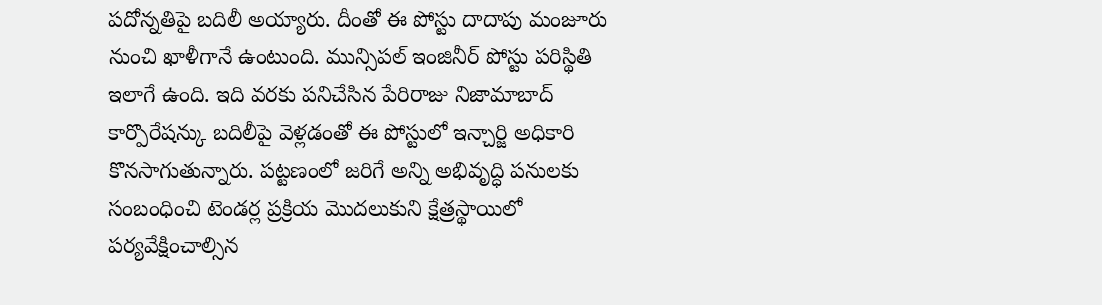పదోన్నతిపై బదిలీ అయ్యారు. దీంతో ఈ పోస్టు దాదాపు మంజూరు నుంచి ఖాళీగానే ఉంటుంది. మున్సిపల్ ఇంజినీర్ పోస్టు పరిస్థితి ఇలాగే ఉంది. ఇది వరకు పనిచేసిన పేరిరాజు నిజామాబాద్ కార్పొరేషన్కు బదిలీపై వెళ్లడంతో ఈ పోస్టులో ఇన్చార్జి అధికారి కొనసాగుతున్నారు. పట్టణంలో జరిగే అన్ని అభివృద్ధి పనులకు సంబంధించి టెండర్ల ప్రక్రియ మొదలుకుని క్షేత్రస్థాయిలో పర్యవేక్షించాల్సిన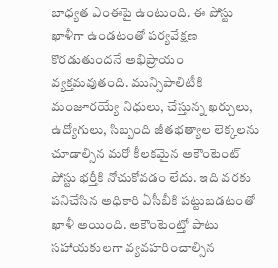బాధ్యత ఎంఈపై ఉంటుంది. ఈ పోస్టు ఖాళీగా ఉండటంతో పర్యవేక్షణ కొరడుతుందనే అభిప్రాయం వ్యక్తమవుతంది. మున్సిపాలిటీకి మంజూరయ్యే నిధులు, చేస్తున్న ఖర్చులు, ఉద్యోగులు, సిబ్బంది జీతభత్యాల లెక్కలను చూడాల్సిన మరో కీలకమైన అకౌంటెంట్ పోస్టు భర్తీకి నోచుకోవడం లేదు. ఇది వరకు పనిచేసిన అధికారి ఏసీబీకి పట్టుబడటంతో ఖాళీ అయింది. అకౌంటెంట్తో పాటు సహాయకులగా వ్యవహరించాల్సిన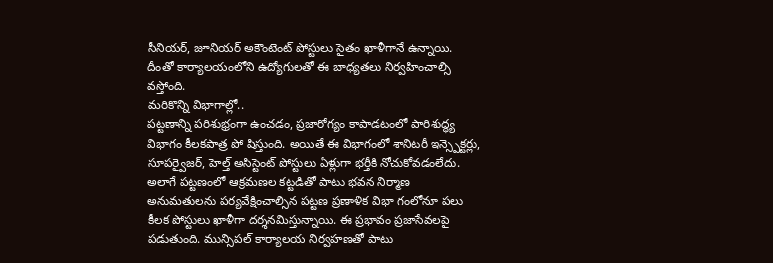సీనియర్, జూనియర్ అకౌంటెంట్ పోస్టులు సైతం ఖాళీగానే ఉన్నాయి. దీంతో కార్యాలయంలోని ఉద్యోగులతో ఈ బాధ్యతలు నిర్వహించాల్సి వస్తోంది.
మరికొన్ని విభాగాల్లో..
పట్టణాన్ని పరిశుభ్రంగా ఉంచడం, ప్రజారోగ్యం కాపాడటంలో పారిశుద్ధ్య విభాగం కీలకపాత్ర పో షిస్తుంది. అయితే ఈ విభాగంలో శానిటరీ ఇన్స్పెక్టర్లు, సూపర్వైజర్, హెల్త్ అసిస్టెంట్ పోస్టులు ఏళ్లుగా భర్తీకి నోచుకోవడంలేదు. అలాగే పట్టణంలో ఆక్రమణల కట్టడితో పాటు భవన నిర్మాణ అనుమతులను పర్యవేక్షించాల్సిన పట్టణ ప్రణాళిక విభా గంలోనూ పలు కీలక పోస్టులు ఖాళీగా దర్శనమిస్తున్నాయి. ఈ ప్రభావం ప్రజాసేవలపై పడుతుంది. మున్సిపల్ కార్యాలయ నిర్వహణతో పాటు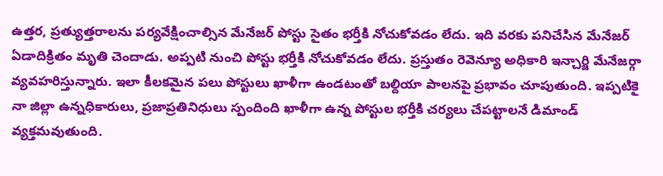ఉత్తర, ప్రత్యుత్తరాలను పర్యవేక్షించాల్సిన మేనేజర్ పోస్టు సైతం భర్తీకి నోచుకోవడం లేదు. ఇది వరకు పనిచేసిన మేనేజర్ ఏడాదిక్రితం మృతి చెందాడు. అప్పటి నుంచి పోస్టు భర్తీకి నోచుకోవడం లేదు. ప్రస్తుతం రెవెన్యూ అధికారి ఇన్చార్జి మేనేజర్గా వ్యవహరిస్తున్నారు. ఇలా కీలకమైన పలు పోస్టులు ఖాళీగా ఉండటంతో బల్దియా పాలనపై ప్రభావం చూపుతుంది. ఇప్పటికై నా జిల్లా ఉన్నధికారులు, ప్రజాప్రతినిధులు స్పందింది ఖాళీగా ఉన్న పోస్టుల భర్తీకి చర్యలు చేపట్టాలనే డిమాండ్ వ్యక్తమవుతుంది.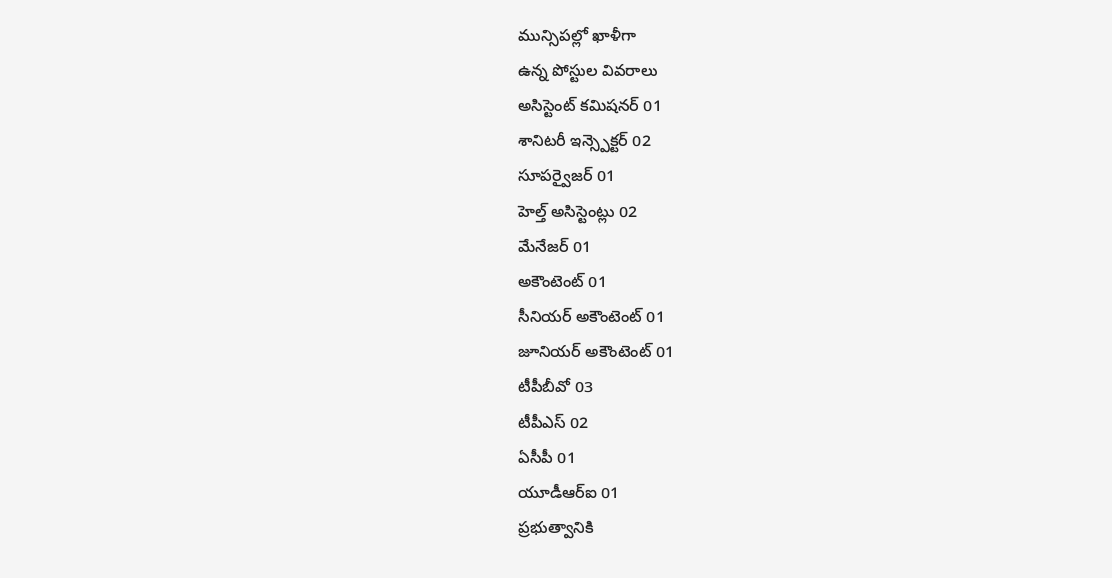మున్సిపల్లో ఖాళీగా
ఉన్న పోస్టుల వివరాలు
అసిస్టెంట్ కమిషనర్ 01
శానిటరీ ఇన్స్పెక్టర్ 02
సూపర్వైజర్ 01
హెల్త్ అసిస్టెంట్లు 02
మేనేజర్ 01
అకౌంటెంట్ 01
సీనియర్ అకౌంటెంట్ 01
జూనియర్ అకౌంటెంట్ 01
టీపీబీవో 03
టీపీఎస్ 02
ఏసీపీ 01
యూడీఆర్ఐ 01
ప్రభుత్వానికి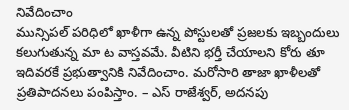నివేదించాం
మున్సిపల్ పరిధిలో ఖాళీగా ఉన్న పోస్టులతో ప్రజలకు ఇబ్బందులు కలుగుతున్న మా ట వాస్తవమే. వీటిని భర్తీ చేయాలని కోరు తూ ఇదివరకే ప్రభుత్వానికి నివేదించాం. మరోసారి తాజా ఖాళీలతో ప్రతిపాదనలు పంపిస్తాం. – ఎస్ రాజేశ్వర్, అదనపు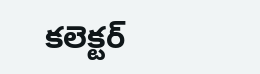కలెక్టర్